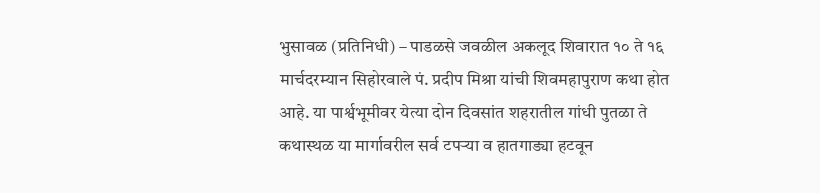भुसावळ (प्रतिनिधी) – पाडळसे जवळील अकलूद शिवारात १० ते १६ मार्चदरम्यान सिहोरवाले पं. प्रदीप मिश्रा यांची शिवमहापुराण कथा होत आहे. या पार्श्वभूमीवर येत्या दोन दिवसांत शहरातील गांधी पुतळा ते कथास्थळ या मार्गावरील सर्व टपऱ्या व हातगाड्या हटवून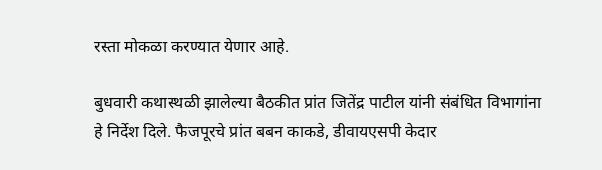रस्ता मोकळा करण्यात येणार आहे.

बुधवारी कथास्थळी झालेल्या बैठकीत प्रांत जितेंद्र पाटील यांनी संबंधित विभागांना हे निर्देश दिले. फैजपूरचे प्रांत बबन काकडे, डीवायएसपी केदार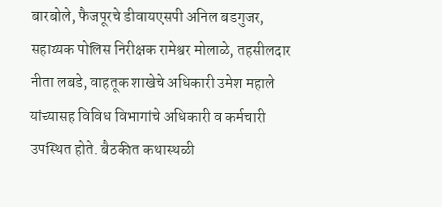बारबोले, फैजपूरचे डीवायएसपी अनिल बडगुजर, सहाय्यक पोलिस निरीक्षक रामेश्वर मोलाळे, तहसीलदार नीता लबडे, वाहतूक शाखेचे अधिकारी उमेश महाले यांच्यासह विविध विभागांचे अधिकारी व कर्मचारी उपस्थित होते. बैठकीत कथास्थळी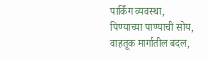पार्किंग व्यवस्था, पिण्याच्या पाण्याची सोय, वाहतूक मार्गातील बदल,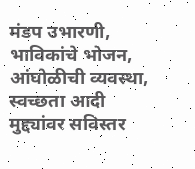मंडप उभारणी, भाविकांचे भोजन, आंघोळीची व्यवस्था, स्वच्छता आदी मुद्द्यांवर सविस्तर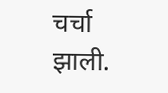चर्चा झाली.